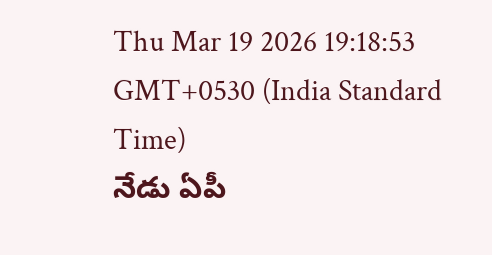Thu Mar 19 2026 19:18:53 GMT+0530 (India Standard Time)
నేడు ఏపీ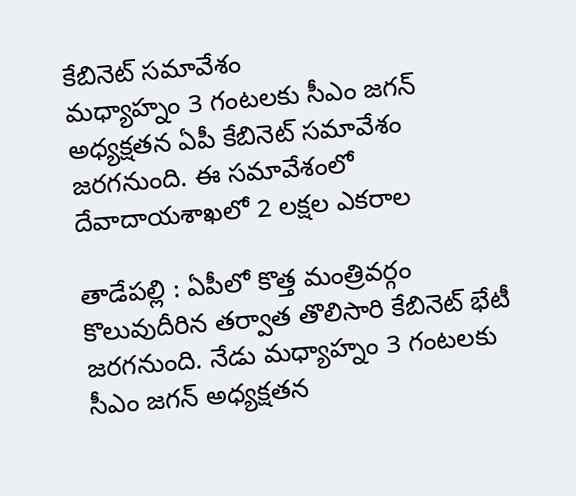కేబినెట్ సమావేశం
మధ్యాహ్నం 3 గంటలకు సీఎం జగన్ అధ్యక్షతన ఏపీ కేబినెట్ సమావేశం జరగనుంది. ఈ సమావేశంలో దేవాదాయశాఖలో 2 లక్షల ఎకరాల

తాడేపల్లి : ఏపీలో కొత్త మంత్రివర్గం కొలువుదీరిన తర్వాత తొలిసారి కేబినెట్ భేటీ జరగనుంది. నేడు మధ్యాహ్నం 3 గంటలకు సీఎం జగన్ అధ్యక్షతన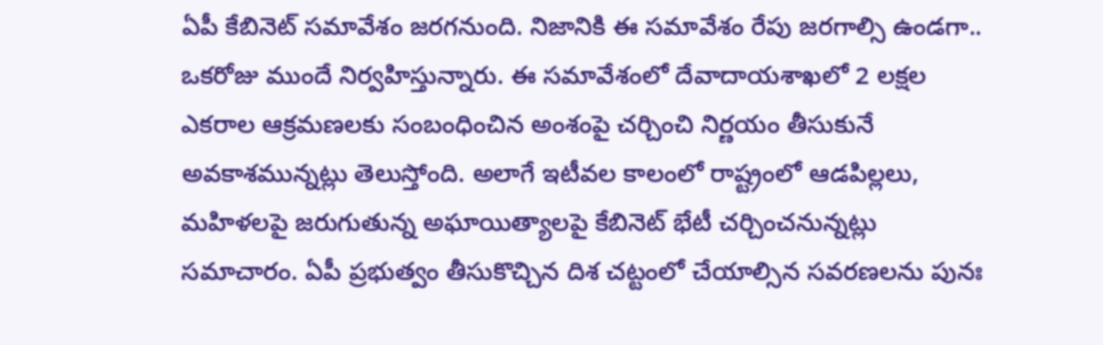ఏపీ కేబినెట్ సమావేశం జరగనుంది. నిజానికి ఈ సమావేశం రేపు జరగాల్సి ఉండగా.. ఒకరోజు ముందే నిర్వహిస్తున్నారు. ఈ సమావేశంలో దేవాదాయశాఖలో 2 లక్షల ఎకరాల ఆక్రమణలకు సంబంధించిన అంశంపై చర్చించి నిర్ణయం తీసుకునే అవకాశమున్నట్లు తెలుస్తోంది. అలాగే ఇటీవల కాలంలో రాష్ట్రంలో ఆడపిల్లలు, మహిళలపై జరుగుతున్న అఘాయిత్యాలపై కేబినెట్ భేటీ చర్చించనున్నట్లు సమాచారం. ఏపీ ప్రభుత్వం తీసుకొచ్చిన దిశ చట్టంలో చేయాల్సిన సవరణలను పునః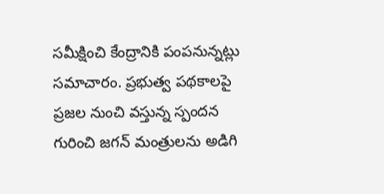సమీక్షించి కేంద్రానికి పంపనున్నట్లు సమాచారం. ప్రభుత్వ పథకాలపై ప్రజల నుంచి వస్తున్న స్పందన గురించి జగన్ మంత్రులను అడిగి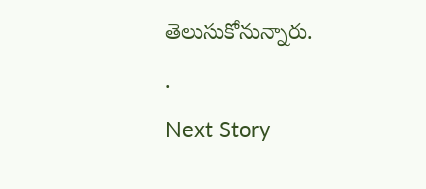తెలుసుకోనున్నారు.
.
Next Story